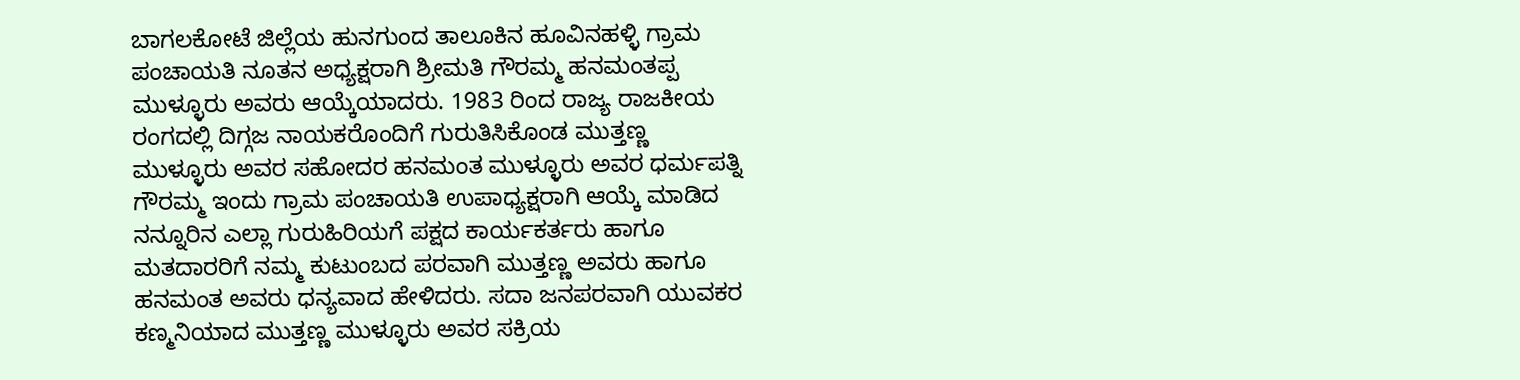ಬಾಗಲಕೋಟೆ ಜಿಲ್ಲೆಯ ಹುನಗುಂದ ತಾಲೂಕಿನ ಹೂವಿನಹಳ್ಳಿ ಗ್ರಾಮ ಪಂಚಾಯತಿ ನೂತನ ಅಧ್ಯಕ್ಷರಾಗಿ ಶ್ರೀಮತಿ ಗೌರಮ್ಮ ಹನಮಂತಪ್ಪ ಮುಳ್ಳೂರು ಅವರು ಆಯ್ಕೆಯಾದರು. 1983 ರಿಂದ ರಾಜ್ಯ ರಾಜಕೀಯ ರಂಗದಲ್ಲಿ ದಿಗ್ಗಜ ನಾಯಕರೊಂದಿಗೆ ಗುರುತಿಸಿಕೊಂಡ ಮುತ್ತಣ್ಣ ಮುಳ್ಳೂರು ಅವರ ಸಹೋದರ ಹನಮಂತ ಮುಳ್ಳೂರು ಅವರ ಧರ್ಮಪತ್ನಿ ಗೌರಮ್ಮ ಇಂದು ಗ್ರಾಮ ಪಂಚಾಯತಿ ಉಪಾಧ್ಯಕ್ಷರಾಗಿ ಆಯ್ಕೆ ಮಾಡಿದ ನನ್ನೂರಿನ ಎಲ್ಲಾ ಗುರುಹಿರಿಯಗೆ ಪಕ್ಷದ ಕಾರ್ಯಕರ್ತರು ಹಾಗೂ ಮತದಾರರಿಗೆ ನಮ್ಮ ಕುಟುಂಬದ ಪರವಾಗಿ ಮುತ್ತಣ್ಣ ಅವರು ಹಾಗೂ ಹನಮಂತ ಅವರು ಧನ್ಯವಾದ ಹೇಳಿದರು. ಸದಾ ಜನಪರವಾಗಿ ಯುವಕರ ಕಣ್ಮನಿಯಾದ ಮುತ್ತಣ್ಣ ಮುಳ್ಳೂರು ಅವರ ಸಕ್ರಿಯ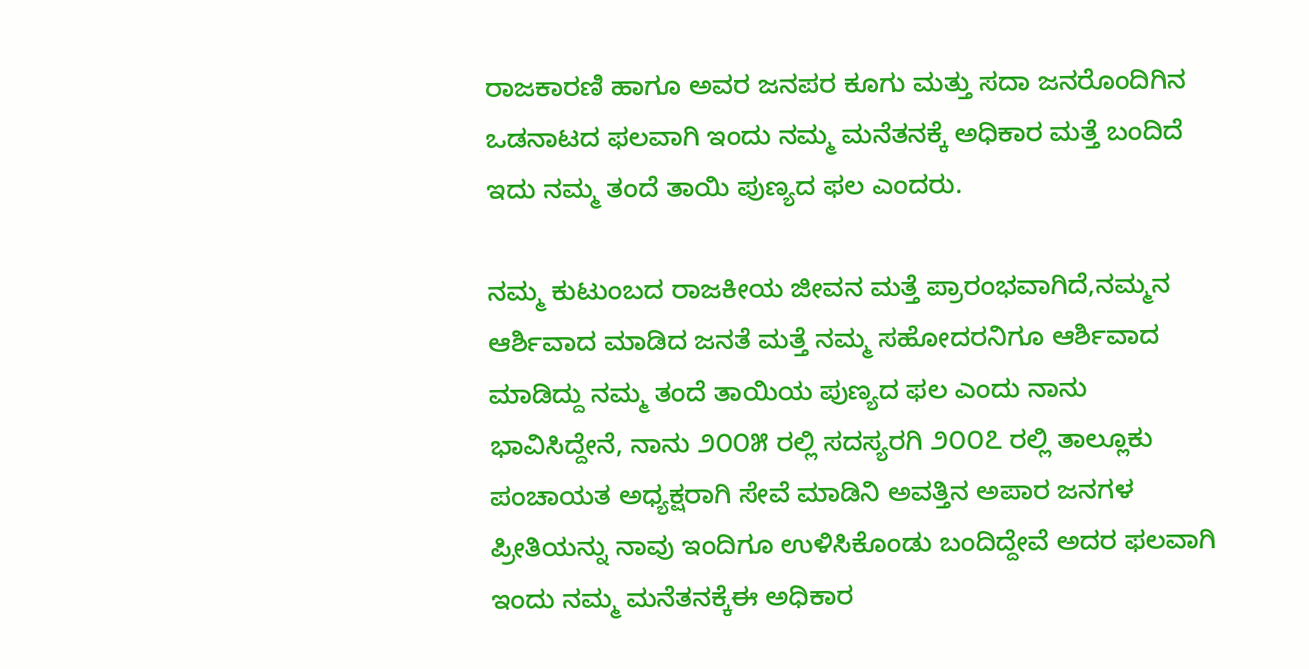ರಾಜಕಾರಣಿ ಹಾಗೂ ಅವರ ಜನಪರ ಕೂಗು ಮತ್ತು ಸದಾ ಜನರೊಂದಿಗಿನ ಒಡನಾಟದ ಫಲವಾಗಿ ಇಂದು ನಮ್ಮ ಮನೆತನಕ್ಕೆ ಅಧಿಕಾರ ಮತ್ತೆ ಬಂದಿದೆ ಇದು ನಮ್ಮ ತಂದೆ ತಾಯಿ ಪುಣ್ಯದ ಫಲ ಎಂದರು.

ನಮ್ಮ ಕುಟುಂಬದ ರಾಜಕೀಯ ಜೀವನ ಮತ್ತೆ ಪ್ರಾರಂಭವಾಗಿದೆ,ನಮ್ಮನ ಆರ್ಶಿವಾದ ಮಾಡಿದ ಜನತೆ ಮತ್ತೆ ನಮ್ಮ ಸಹೋದರನಿಗೂ ಆರ್ಶಿವಾದ ಮಾಡಿದ್ದು ನಮ್ಮ ತಂದೆ ತಾಯಿಯ ಪುಣ್ಯದ ಫಲ ಎಂದು ನಾನು ಭಾವಿಸಿದ್ದೇನೆ, ನಾನು ೨೦೦೫ ರಲ್ಲಿ ಸದಸ್ಯರಗಿ ೨೦೦೭ ರಲ್ಲಿ ತಾಲ್ಲೂಕು ಪಂಚಾಯತ ಅಧ್ಯಕ್ಷರಾಗಿ ಸೇವೆ ಮಾಡಿನಿ ಅವತ್ತಿನ ಅಪಾರ ಜನಗಳ ಪ್ರೀತಿಯನ್ನು ನಾವು ಇಂದಿಗೂ ಉಳಿಸಿಕೊಂಡು ಬಂದಿದ್ದೇವೆ ಅದರ ಫಲವಾಗಿ ಇಂದು ನಮ್ಮ ಮನೆತನಕ್ಕೆಈ ಅಧಿಕಾರ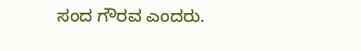ಸಂದ ಗೌರವ ಎಂದರು.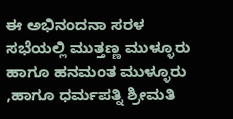ಈ ಅಭಿನಂದನಾ ಸರಳ ಸಭೆಯಲ್ಲಿ ಮುತ್ತಣ್ಣ ಮುಳ್ಳೂರು ಹಾಗೂ ಹನಮಂತ ಮುಳ್ಳೂರು ,ಹಾಗೂ ಧರ್ಮಪತ್ನಿ ಶ್ರೀಮತಿ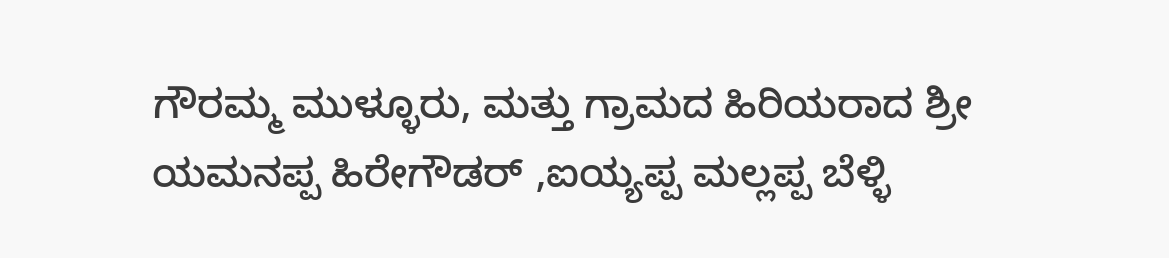ಗೌರಮ್ಮ ಮುಳ್ಳೂರು, ಮತ್ತು ಗ್ರಾಮದ ಹಿರಿಯರಾದ ಶ್ರೀ ಯಮನಪ್ಪ ಹಿರೇಗೌಡರ್ ,ಐಯ್ಯಪ್ಪ ಮಲ್ಲಪ್ಪ ಬೆಳ್ಳಿ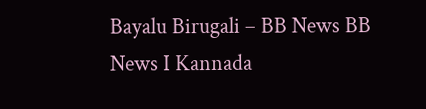Bayalu Birugali – BB News BB News I Kannada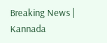Breaking News | Kannada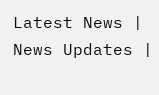Latest News | News Updates |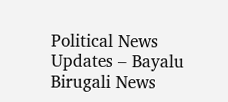Political News Updates – Bayalu Birugali News